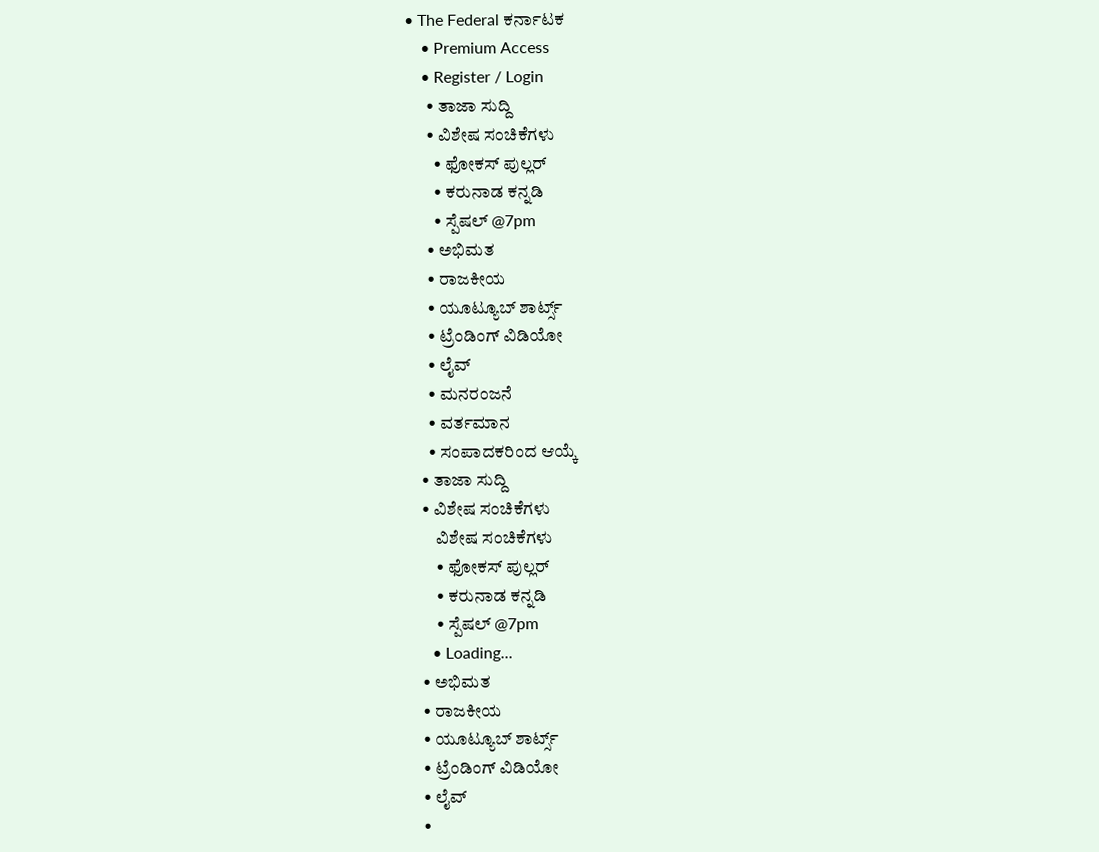• The Federal ಕರ್ನಾಟಕ
    • Premium Access
    • Register / Login
      • ತಾಜಾ ಸುದ್ದಿ
      • ವಿಶೇಷ ಸಂಚಿಕೆಗಳು
        • ಫೋಕಸ್‌ ಪುಲ್ಲರ್‌
        • ಕರುನಾಡ ಕನ್ನಡಿ
        • ಸ್ಪೆಷಲ್‌ @7pm
      • ಅಭಿಮತ
      • ರಾಜಕೀಯ
      • ಯೂಟ್ಯೂಬ್‌ ಶಾರ್ಟ್ಸ್‌
      • ಟ್ರೆಂಡಿಂಗ್‌ ವಿಡಿಯೋ
      • ಲೈವ್‌
      • ಮನರಂಜನೆ
      • ವರ್ತಮಾನ
      • ಸಂಪಾದಕರಿಂದ ಆಯ್ಕೆ
    • ತಾಜಾ ಸುದ್ದಿ
    • ವಿಶೇಷ ಸಂಚಿಕೆಗಳು
        ವಿಶೇಷ ಸಂಚಿಕೆಗಳು
        • ಫೋಕಸ್‌ ಪುಲ್ಲರ್‌
        • ಕರುನಾಡ ಕನ್ನಡಿ
        • ಸ್ಪೆಷಲ್‌ @7pm
      • Loading...
    • ಅಭಿಮತ
    • ರಾಜಕೀಯ
    • ಯೂಟ್ಯೂಬ್‌ ಶಾರ್ಟ್ಸ್‌
    • ಟ್ರೆಂಡಿಂಗ್‌ ವಿಡಿಯೋ
    • ಲೈವ್‌
    •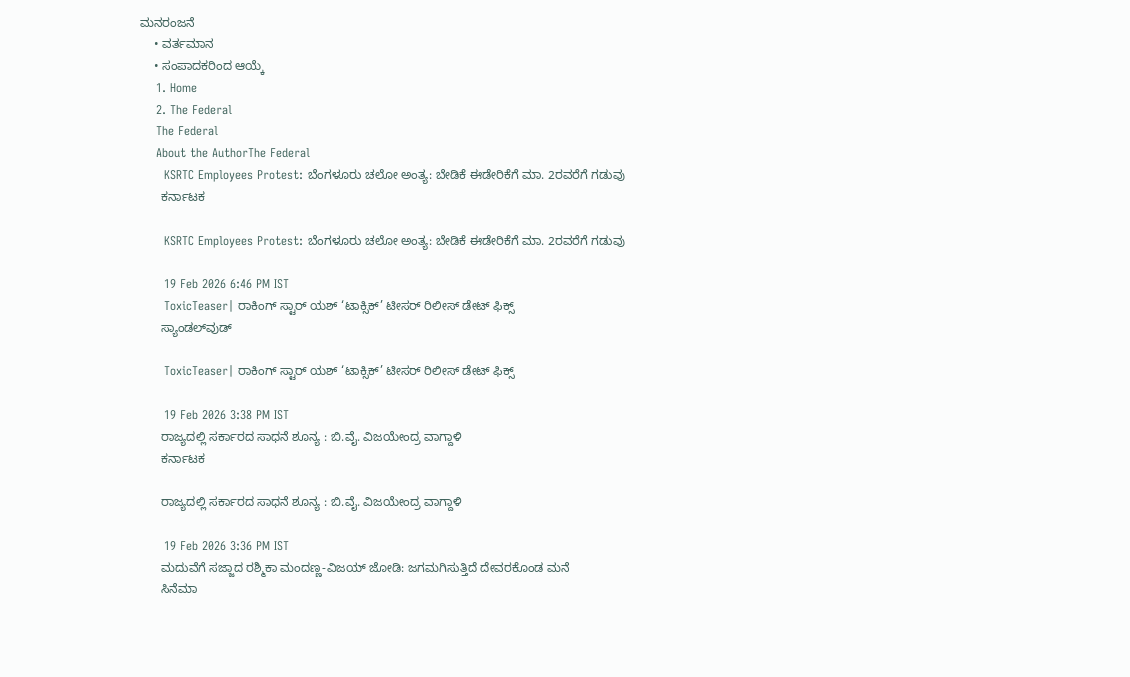ಮನರಂಜನೆ
    • ವರ್ತಮಾನ
    • ಸಂಪಾದಕರಿಂದ ಆಯ್ಕೆ
    1. Home
    2. The Federal
    The Federal
    About the AuthorThe Federal
      KSRTC Employees Protest: ಬೆಂಗಳೂರು ಚಲೋ ಅಂತ್ಯ: ಬೇಡಿಕೆ ಈಡೇರಿಕೆಗೆ ಮಾ. 2ರವರೆಗೆ ಗಡುವು
      ಕರ್ನಾಟಕ

      KSRTC Employees Protest: ಬೆಂಗಳೂರು ಚಲೋ ಅಂತ್ಯ: ಬೇಡಿಕೆ ಈಡೇರಿಕೆಗೆ ಮಾ. 2ರವರೆಗೆ ಗಡುವು

      19 Feb 2026 6:46 PM IST
      ToxicTeaser| ರಾಕಿಂಗ್ ಸ್ಟಾರ್ ಯಶ್ ‘ಟಾಕ್ಸಿಕ್’ ಟೀಸರ್ ರಿಲೀಸ್ ಡೇಟ್ ಫಿಕ್ಸ್
      ಸ್ಯಾಂಡಲ್‌ವುಡ್

      ToxicTeaser| ರಾಕಿಂಗ್ ಸ್ಟಾರ್ ಯಶ್ ‘ಟಾಕ್ಸಿಕ್’ ಟೀಸರ್ ರಿಲೀಸ್ ಡೇಟ್ ಫಿಕ್ಸ್

      19 Feb 2026 3:38 PM IST
      ರಾಜ್ಯದಲ್ಲಿ ಸರ್ಕಾರದ ಸಾಧನೆ ಶೂನ್ಯ : ಬಿ.ವೈ. ವಿಜಯೇಂದ್ರ ವಾಗ್ದಾಳಿ
      ಕರ್ನಾಟಕ

      ರಾಜ್ಯದಲ್ಲಿ ಸರ್ಕಾರದ ಸಾಧನೆ ಶೂನ್ಯ : ಬಿ.ವೈ. ವಿಜಯೇಂದ್ರ ವಾಗ್ದಾಳಿ

      19 Feb 2026 3:36 PM IST
      ಮದುವೆಗೆ ಸಜ್ಜಾದ ರಶ್ಮಿಕಾ ಮಂದಣ್ಣ-ವಿಜಯ್ ಜೋಡಿ: ಜಗಮಗಿಸುತ್ತಿದೆ ದೇವರಕೊಂಡ ಮನೆ
      ಸಿನೆಮಾ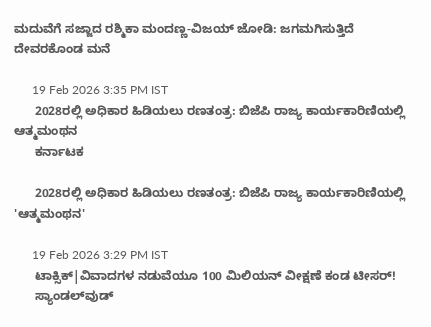ಮದುವೆಗೆ ಸಜ್ಜಾದ ರಶ್ಮಿಕಾ ಮಂದಣ್ಣ-ವಿಜಯ್ ಜೋಡಿ: ಜಗಮಗಿಸುತ್ತಿದೆ ದೇವರಕೊಂಡ ಮನೆ

      19 Feb 2026 3:35 PM IST
      2028ರಲ್ಲಿ ಅಧಿಕಾರ ಹಿಡಿಯಲು ರಣತಂತ್ರ: ಬಿಜೆಪಿ ರಾಜ್ಯ ಕಾರ್ಯಕಾರಿಣಿಯಲ್ಲಿ ಆತ್ಮಮಂಥನ
      ಕರ್ನಾಟಕ

      2028ರಲ್ಲಿ ಅಧಿಕಾರ ಹಿಡಿಯಲು ರಣತಂತ್ರ: ಬಿಜೆಪಿ ರಾಜ್ಯ ಕಾರ್ಯಕಾರಿಣಿಯಲ್ಲಿ 'ಆತ್ಮಮಂಥನ'

      19 Feb 2026 3:29 PM IST
      ಟಾಕ್ಸಿಕ್|ವಿವಾದಗಳ ನಡುವೆಯೂ 100 ಮಿಲಿಯನ್ ವೀಕ್ಷಣೆ ಕಂಡ ಟೀಸರ್‌!
      ಸ್ಯಾಂಡಲ್‌ವುಡ್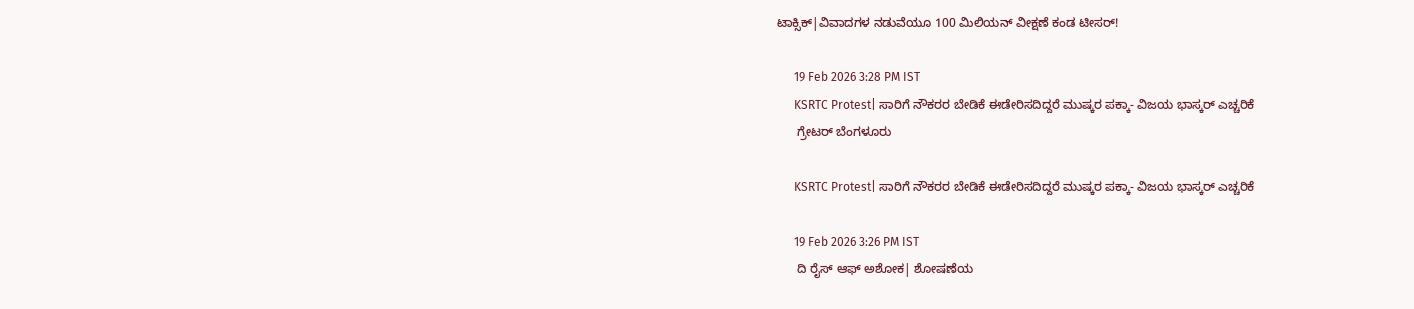ಟಾಕ್ಸಿಕ್|ವಿವಾದಗಳ ನಡುವೆಯೂ 100 ಮಿಲಿಯನ್ ವೀಕ್ಷಣೆ ಕಂಡ ಟೀಸರ್‌!

      19 Feb 2026 3:28 PM IST
      KSRTC Protest| ಸಾರಿಗೆ ನೌಕರರ ಬೇಡಿಕೆ ಈಡೇರಿಸದಿದ್ದರೆ ಮುಷ್ಕರ ಪಕ್ಕಾ- ವಿಜಯ ಭಾಸ್ಕರ್‌ ಎಚ್ಚರಿಕೆ
      ಗ್ರೇಟರ್ ಬೆಂಗಳೂರು

      KSRTC Protest| ಸಾರಿಗೆ ನೌಕರರ ಬೇಡಿಕೆ ಈಡೇರಿಸದಿದ್ದರೆ ಮುಷ್ಕರ ಪಕ್ಕಾ- ವಿಜಯ ಭಾಸ್ಕರ್‌ ಎಚ್ಚರಿಕೆ

      19 Feb 2026 3:26 PM IST
      ದಿ ರೈಸ್ ಆಫ್ ಅಶೋಕ| ಶೋಷಣೆಯ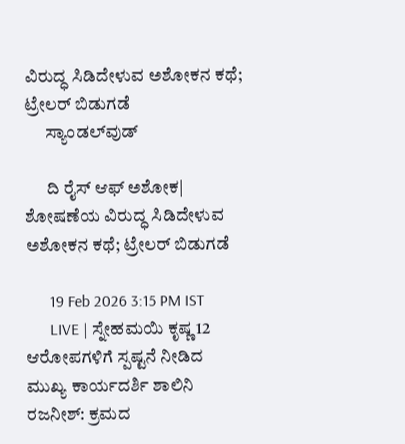ವಿರುದ್ಧ ಸಿಡಿದೇಳುವ ಅಶೋಕನ ಕಥೆ; ಟ್ರೇಲರ್‌ ಬಿಡುಗಡೆ
      ಸ್ಯಾಂಡಲ್‌ವುಡ್

      ದಿ ರೈಸ್ ಆಫ್ ಅಶೋಕ| ಶೋಷಣೆಯ ವಿರುದ್ಧ ಸಿಡಿದೇಳುವ ಅಶೋಕನ ಕಥೆ; ಟ್ರೇಲರ್‌ ಬಿಡುಗಡೆ

      19 Feb 2026 3:15 PM IST
      LIVE | ಸ್ನೇಹಮಯಿ ಕೃಷ್ಣ 12 ಆರೋಪಗಳಿಗೆ ಸ್ಪಷ್ಟನೆ ನೀಡಿದ ಮುಖ್ಯ ಕಾರ್ಯದರ್ಶಿ ಶಾಲಿನಿ ರಜನೀಶ್: ಕ್ರಮದ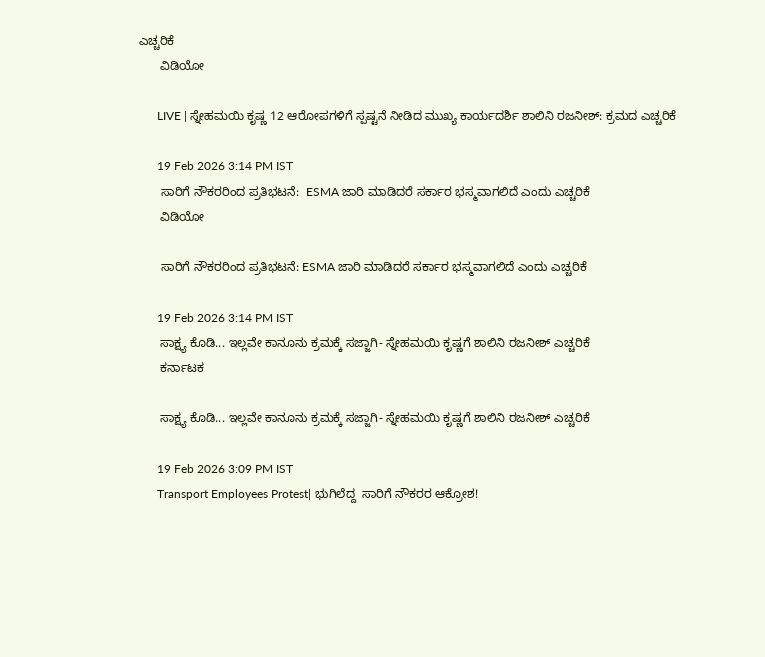ಎಚ್ಚರಿಕೆ
      ವಿಡಿಯೋ

      LIVE | ಸ್ನೇಹಮಯಿ ಕೃಷ್ಣ 12 ಆರೋಪಗಳಿಗೆ ಸ್ಪಷ್ಟನೆ ನೀಡಿದ ಮುಖ್ಯ ಕಾರ್ಯದರ್ಶಿ ಶಾಲಿನಿ ರಜನೀಶ್: ಕ್ರಮದ ಎಚ್ಚರಿಕೆ

      19 Feb 2026 3:14 PM IST
      ಸಾರಿಗೆ ನೌಕರರಿಂದ ಪ್ರತಿಭಟನೆ:  ESMA ಜಾರಿ ಮಾಡಿದರೆ ಸರ್ಕಾರ ಭಸ್ಮವಾಗಲಿದೆ ಎಂದು ಎಚ್ಚರಿಕೆ
      ವಿಡಿಯೋ

      ಸಾರಿಗೆ ನೌಕರರಿಂದ ಪ್ರತಿಭಟನೆ: ESMA ಜಾರಿ ಮಾಡಿದರೆ ಸರ್ಕಾರ ಭಸ್ಮವಾಗಲಿದೆ ಎಂದು ಎಚ್ಚರಿಕೆ

      19 Feb 2026 3:14 PM IST
      ಸಾಕ್ಷ್ಯ ಕೊಡಿ... ಇಲ್ಲವೇ ಕಾನೂನು ಕ್ರಮಕ್ಕೆ ಸಜ್ಜಾಗಿ- ಸ್ನೇಹಮಯಿ ಕೃಷ್ಣಗೆ ಶಾಲಿನಿ ರಜನೀಶ್ ಎಚ್ಚರಿಕೆ
      ಕರ್ನಾಟಕ

      ಸಾಕ್ಷ್ಯ ಕೊಡಿ... ಇಲ್ಲವೇ ಕಾನೂನು ಕ್ರಮಕ್ಕೆ ಸಜ್ಜಾಗಿ- ಸ್ನೇಹಮಯಿ ಕೃಷ್ಣಗೆ ಶಾಲಿನಿ ರಜನೀಶ್ ಎಚ್ಚರಿಕೆ

      19 Feb 2026 3:09 PM IST
      Transport Employees Protest| ಭುಗಿಲೆದ್ದ  ಸಾರಿಗೆ ನೌಕರರ ಆಕ್ರೋಶ!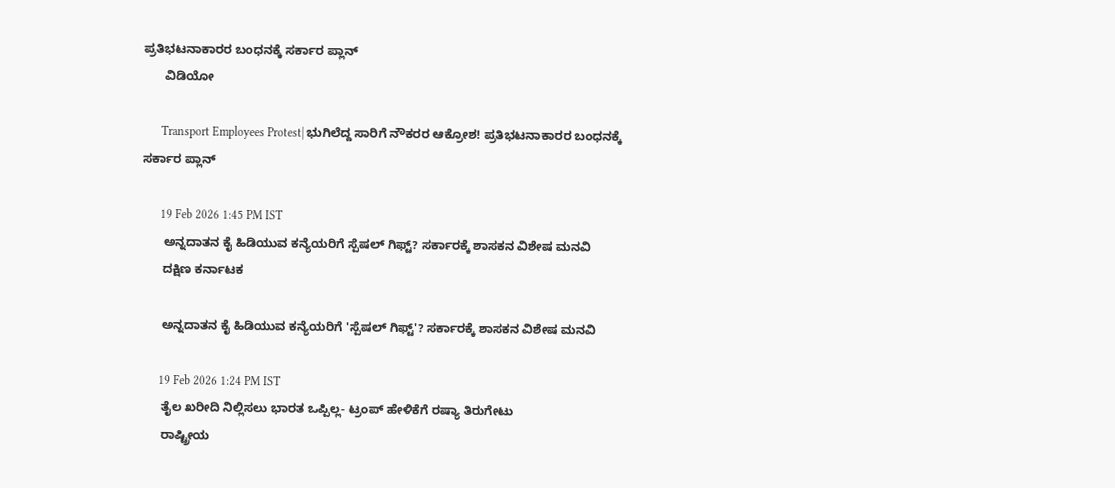ಪ್ರತಿಭಟನಾಕಾರರ ಬಂಧನಕ್ಕೆ ಸರ್ಕಾರ‌ ಪ್ಲಾನ್
      ವಿಡಿಯೋ

      Transport Employees Protest| ಭುಗಿಲೆದ್ದ ಸಾರಿಗೆ ನೌಕರರ ಆಕ್ರೋಶ! ಪ್ರತಿಭಟನಾಕಾರರ ಬಂಧನಕ್ಕೆ ಸರ್ಕಾರ‌ ಪ್ಲಾನ್

      19 Feb 2026 1:45 PM IST
      ಅನ್ನದಾತನ ಕೈ ಹಿಡಿಯುವ ಕನ್ಯೆಯರಿಗೆ ಸ್ಪೆಷಲ್ ಗಿಫ್ಟ್? ಸರ್ಕಾರಕ್ಕೆ ಶಾಸಕನ ವಿಶೇಷ ಮನವಿ
      ದಕ್ಷಿಣ ಕರ್ನಾಟಕ

      ಅನ್ನದಾತನ ಕೈ ಹಿಡಿಯುವ ಕನ್ಯೆಯರಿಗೆ 'ಸ್ಪೆಷಲ್ ಗಿಫ್ಟ್'? ಸರ್ಕಾರಕ್ಕೆ ಶಾಸಕನ ವಿಶೇಷ ಮನವಿ

      19 Feb 2026 1:24 PM IST
      ತೈಲ ಖರೀದಿ ನಿಲ್ಲಿಸಲು ಭಾರತ ಒಪ್ಪಿಲ್ಲ- ಟ್ರಂಪ್‌ ಹೇಳಿಕೆಗೆ ರಷ್ಯಾ ತಿರುಗೇಟು
      ರಾಷ್ಟ್ರೀಯ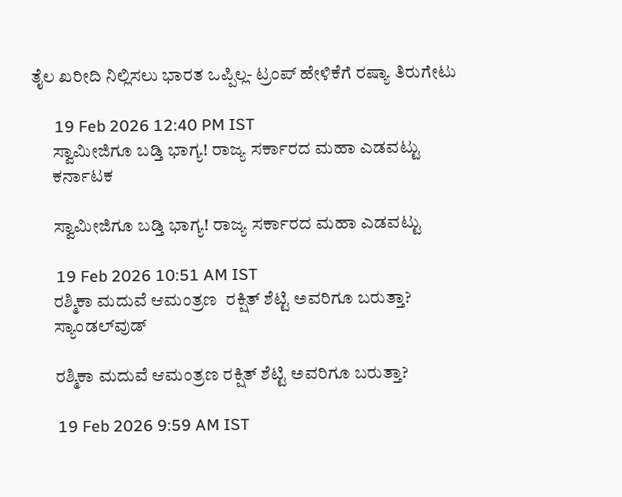ತೈಲ ಖರೀದಿ ನಿಲ್ಲಿಸಲು ಭಾರತ ಒಪ್ಪಿಲ್ಲ- ಟ್ರಂಪ್‌ ಹೇಳಿಕೆಗೆ ರಷ್ಯಾ ತಿರುಗೇಟು

      19 Feb 2026 12:40 PM IST
      ಸ್ವಾಮೀಜಿಗೂ ಬಡ್ತಿ ಭಾಗ್ಯ! ರಾಜ್ಯ ಸರ್ಕಾರದ ಮಹಾ ಎಡವಟ್ಟು
      ಕರ್ನಾಟಕ

      ಸ್ವಾಮೀಜಿಗೂ ಬಡ್ತಿ ಭಾಗ್ಯ! ರಾಜ್ಯ ಸರ್ಕಾರದ ಮಹಾ ಎಡವಟ್ಟು

      19 Feb 2026 10:51 AM IST
      ರಶ್ಮಿಕಾ ಮದುವೆ ಆಮಂತ್ರಣ  ರಕ್ಷಿತ್‌ ಶೆಟ್ಟಿ ಅವರಿಗೂ ಬರುತ್ತಾ?
      ಸ್ಯಾಂಡಲ್‌ವುಡ್

      ರಶ್ಮಿಕಾ ಮದುವೆ ಆಮಂತ್ರಣ ರಕ್ಷಿತ್‌ ಶೆಟ್ಟಿ ಅವರಿಗೂ ಬರುತ್ತಾ?

      19 Feb 2026 9:59 AM IST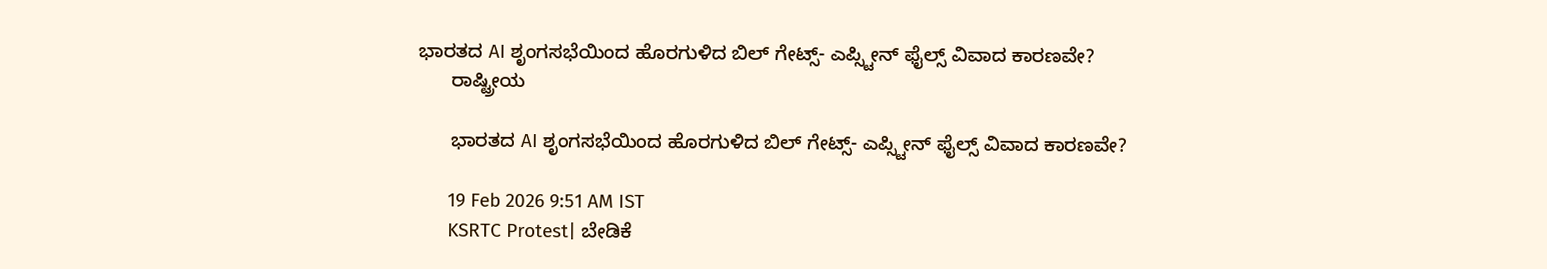ಭಾರತದ AI ಶೃಂಗಸಭೆಯಿಂದ ಹೊರಗುಳಿದ ಬಿಲ್ ಗೇಟ್ಸ್- ಎಪ್ಸ್ಟೀನ್ ಫೈಲ್ಸ್ ವಿವಾದ ಕಾರಣವೇ?
      ರಾಷ್ಟ್ರೀಯ

      ಭಾರತದ AI ಶೃಂಗಸಭೆಯಿಂದ ಹೊರಗುಳಿದ ಬಿಲ್ ಗೇಟ್ಸ್- ಎಪ್ಸ್ಟೀನ್ ಫೈಲ್ಸ್ ವಿವಾದ ಕಾರಣವೇ?

      19 Feb 2026 9:51 AM IST
      KSRTC Protest| ಬೇಡಿಕೆ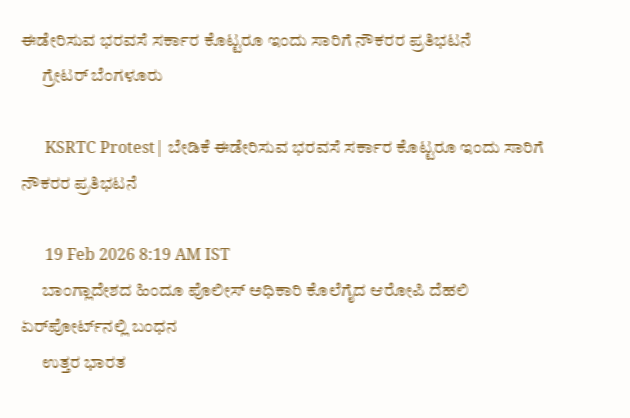ಈಡೇರಿಸುವ ಭರವಸೆ ಸರ್ಕಾರ ಕೊಟ್ಟರೂ ಇಂದು ಸಾರಿಗೆ ನೌಕರರ ಪ್ರತಿಭಟನೆ
      ಗ್ರೇಟರ್ ಬೆಂಗಳೂರು

      KSRTC Protest| ಬೇಡಿಕೆ ಈಡೇರಿಸುವ ಭರವಸೆ ಸರ್ಕಾರ ಕೊಟ್ಟರೂ ಇಂದು ಸಾರಿಗೆ ನೌಕರರ ಪ್ರತಿಭಟನೆ

      19 Feb 2026 8:19 AM IST
      ಬಾಂಗ್ಲಾದೇಶದ ಹಿಂದೂ ಪೊಲೀಸ್ ಅಧಿಕಾರಿ ಕೊಲೆಗೈದ ಆರೋಪಿ ದೆಹಲಿ ಏರ್‌ಪೋರ್ಟ್‌ನಲ್ಲಿ ಬಂಧನ
      ಉತ್ತರ ಭಾರತ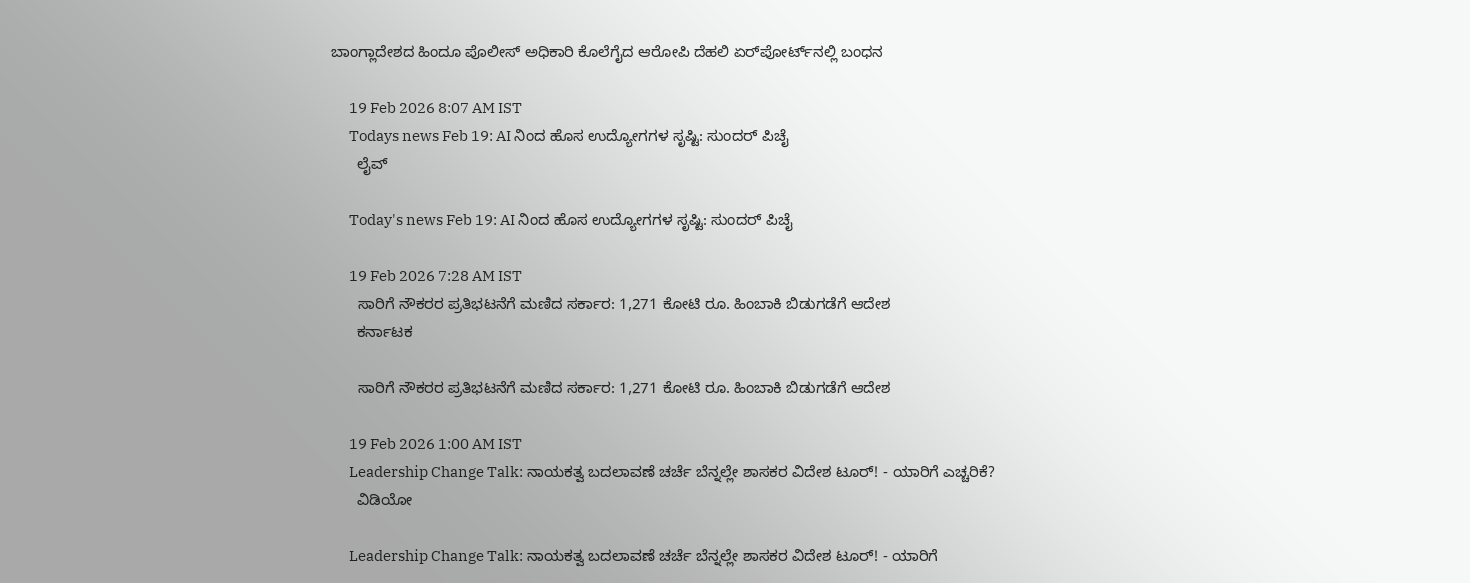ಬಾಂಗ್ಲಾದೇಶದ ಹಿಂದೂ ಪೊಲೀಸ್ ಅಧಿಕಾರಿ ಕೊಲೆಗೈದ ಆರೋಪಿ ದೆಹಲಿ ಏರ್‌ಪೋರ್ಟ್‌ನಲ್ಲಿ ಬಂಧನ

      19 Feb 2026 8:07 AM IST
      Todays news Feb 19: AI ನಿಂದ ಹೊಸ ಉದ್ಯೋಗಗಳ ಸೃಷ್ಟಿ: ಸುಂದರ್ ಪಿಚೈ
      ಲೈವ್

      Today's news Feb 19: AI ನಿಂದ ಹೊಸ ಉದ್ಯೋಗಗಳ ಸೃಷ್ಟಿ: ಸುಂದರ್ ಪಿಚೈ

      19 Feb 2026 7:28 AM IST
      ಸಾರಿಗೆ ನೌಕರರ ಪ್ರತಿಭಟನೆಗೆ ಮಣಿದ ಸರ್ಕಾರ: 1,271 ಕೋಟಿ ರೂ. ಹಿಂಬಾಕಿ ಬಿಡುಗಡೆಗೆ ಆದೇಶ
      ಕರ್ನಾಟಕ

      ಸಾರಿಗೆ ನೌಕರರ ಪ್ರತಿಭಟನೆಗೆ ಮಣಿದ ಸರ್ಕಾರ: 1,271 ಕೋಟಿ ರೂ. ಹಿಂಬಾಕಿ ಬಿಡುಗಡೆಗೆ ಆದೇಶ

      19 Feb 2026 1:00 AM IST
      Leadership Change Talk: ನಾಯಕತ್ವ ಬದಲಾವಣೆ ಚರ್ಚೆ ಬೆನ್ನಲ್ಲೇ ಶಾಸಕರ ವಿದೇಶ ಟೂರ್! - ಯಾರಿಗೆ ಎಚ್ಚರಿಕೆ?
      ವಿಡಿಯೋ

      Leadership Change Talk: ನಾಯಕತ್ವ ಬದಲಾವಣೆ ಚರ್ಚೆ ಬೆನ್ನಲ್ಲೇ ಶಾಸಕರ ವಿದೇಶ ಟೂರ್! - ಯಾರಿಗೆ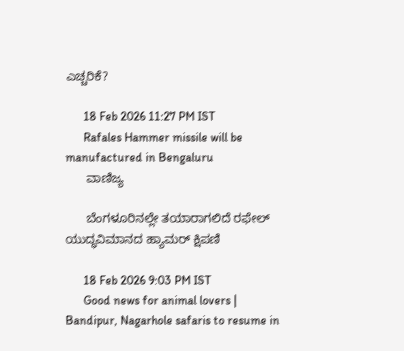ಎಚ್ಚರಿಕೆ?

      18 Feb 2026 11:27 PM IST
      Rafales Hammer missile will be manufactured in Bengaluru
      ವಾಣಿಜ್ಯ

      ಬೆಂಗಳೂರಿನಲ್ಲೇ ತಯಾರಾಗಲಿದೆ ರಫೇಲ್‌ ಯುದ್ಧವಿಮಾನದ ಹ್ಯಾಮರ್ ಕ್ಷಿಪಣಿ

      18 Feb 2026 9:03 PM IST
      Good news for animal lovers | Bandipur, Nagarhole safaris to resume in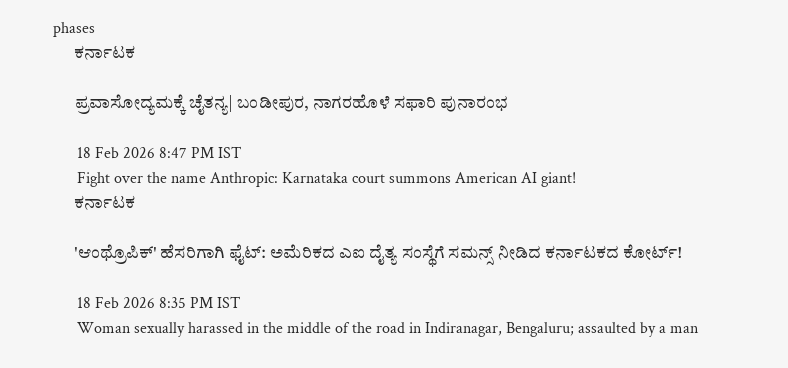phases
      ಕರ್ನಾಟಕ

      ಪ್ರವಾಸೋದ್ಯಮಕ್ಕೆ ಚೈತನ್ಯ| ಬಂಡೀಪುರ, ನಾಗರಹೊಳೆ ಸಫಾರಿ ಪುನಾರಂಭ

      18 Feb 2026 8:47 PM IST
      Fight over the name Anthropic: Karnataka court summons American AI giant!
      ಕರ್ನಾಟಕ

      'ಆಂಥ್ರೊಪಿಕ್' ಹೆಸರಿಗಾಗಿ ಫೈಟ್: ಅಮೆರಿಕದ ಎಐ ದೈತ್ಯ ಸಂಸ್ಥೆಗೆ ಸಮನ್ಸ್ ನೀಡಿದ ಕರ್ನಾಟಕದ ಕೋರ್ಟ್!

      18 Feb 2026 8:35 PM IST
      Woman sexually harassed in the middle of the road in Indiranagar, Bengaluru; assaulted by a man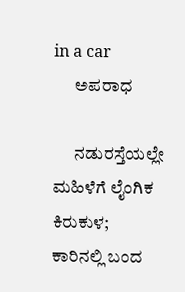in a car
      ಅಪರಾಧ

      ನಡುರಸ್ತೆಯಲ್ಲೇ ಮಹಿಳೆಗೆ ಲೈಂಗಿಕ ಕಿರುಕುಳ; ಕಾರಿನಲ್ಲಿ ಬಂದ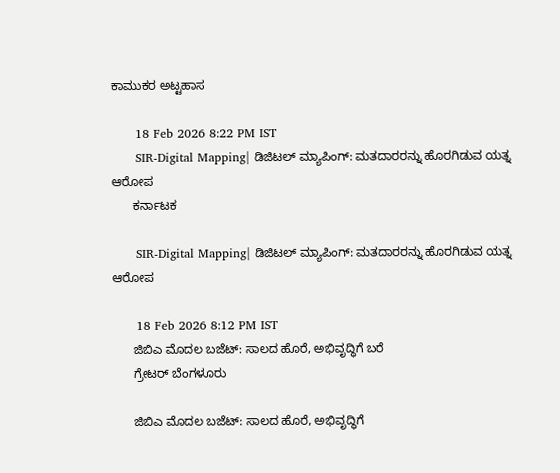ಕಾಮುಕರ ಅಟ್ಟಹಾಸ

      18 Feb 2026 8:22 PM IST
      SIR-Digital Mapping| ಡಿಜಿಟಲ್ ಮ್ಯಾಪಿಂಗ್: ಮತದಾರರನ್ನು ಹೊರಗಿಡುವ ಯತ್ನ ಆರೋಪ
      ಕರ್ನಾಟಕ

      SIR-Digital Mapping| ಡಿಜಿಟಲ್ ಮ್ಯಾಪಿಂಗ್: ಮತದಾರರನ್ನು ಹೊರಗಿಡುವ ಯತ್ನ ಆರೋಪ

      18 Feb 2026 8:12 PM IST
      ಜಿಬಿಎ ಮೊದಲ ಬಜೆಟ್: ಸಾಲದ ಹೊರೆ, ಅಭಿವೃದ್ಧಿಗೆ ಬರೆ
      ಗ್ರೇಟರ್ ಬೆಂಗಳೂರು

      ಜಿಬಿಎ ಮೊದಲ ಬಜೆಟ್: ಸಾಲದ ಹೊರೆ, ಅಭಿವೃದ್ಧಿಗೆ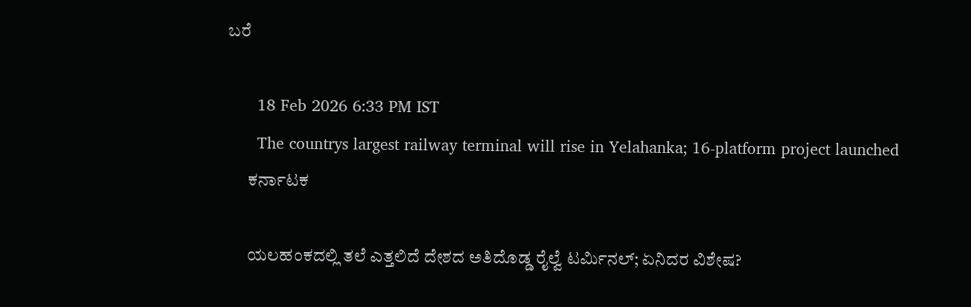ಬರೆ

      18 Feb 2026 6:33 PM IST
      The countrys largest railway terminal will rise in Yelahanka; 16-platform project launched
      ಕರ್ನಾಟಕ

      ಯಲಹಂಕದಲ್ಲಿ ತಲೆ ಎತ್ತಲಿದೆ ದೇಶದ ಅತಿದೊಡ್ಡ ರೈಲ್ವೆ ಟರ್ಮಿನಲ್; ಏನಿದರ ವಿಶೇಷ?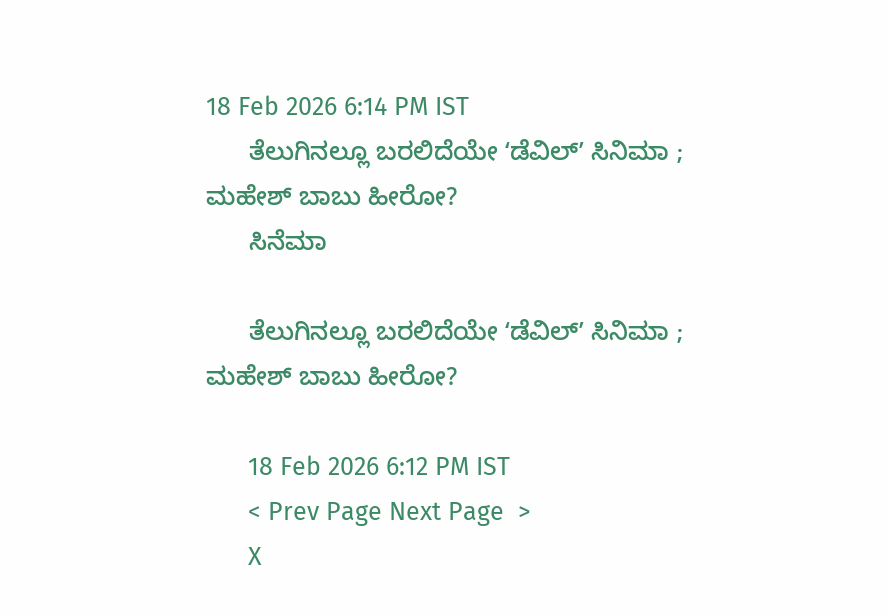18 Feb 2026 6:14 PM IST
      ತೆಲುಗಿನಲ್ಲೂ ಬರಲಿದೆಯೇ ʻಡೆವಿಲ್‌ʼ ಸಿನಿಮಾ ; ಮಹೇಶ್‌ ಬಾಬು ಹೀರೋ?
      ಸಿನೆಮಾ

      ತೆಲುಗಿನಲ್ಲೂ ಬರಲಿದೆಯೇ ʻಡೆವಿಲ್‌ʼ ಸಿನಿಮಾ ; ಮಹೇಶ್‌ ಬಾಬು ಹೀರೋ?

      18 Feb 2026 6:12 PM IST
      < Prev Page Next Page  >
      X